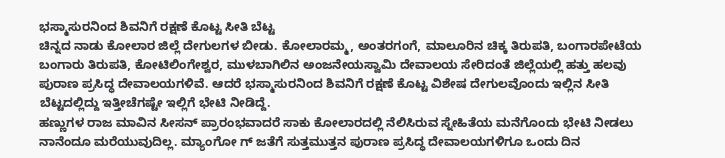ಭಸ್ಮಾಸುರನಿಂದ ಶಿವನಿಗೆ ರಕ್ಷಣೆ ಕೊಟ್ಟ ಸೀತಿ ಬೆಟ್ಟ
ಚಿನ್ನದ ನಾಡು ಕೋಲಾರ ಜಿಲ್ಲೆ ದೇಗುಲಗಳ ಬೀಡು. ಕೋಲಾರಮ್ಮ, ಅಂತರಗಂಗೆ, ಮಾಲೂರಿನ ಚಿಕ್ಕ ತಿರುಪತಿ, ಬಂಗಾರಪೇಟೆಯ ಬಂಗಾರು ತಿರುಪತಿ, ಕೋಟಿಲಿಂಗೇಶ್ವರ, ಮುಳಬಾಗಿಲಿನ ಅಂಜನೇಯಸ್ವಾಮಿ ದೇವಾಲಯ ಸೇರಿದಂತೆ ಜಿಲ್ಲೆಯಲ್ಲಿ ಹತ್ತು ಹಲವು ಪುರಾಣ ಪ್ರಸಿದ್ಧ ದೇವಾಲಯಗಳಿವೆ. ಆದರೆ ಭಸ್ಮಾಸುರನಿಂದ ಶಿವನಿಗೆ ರಕ್ಷಣೆ ಕೊಟ್ಟ ವಿಶೇಷ ದೇಗುಲವೊಂದು ಇಲ್ಲಿನ ಸೀತಿ ಬೆಟ್ಟದಲ್ಲಿದ್ದು ಇತ್ತೀಚೆಗಷ್ಟೇ ಇಲ್ಲಿಗೆ ಭೇಟಿ ನೀಡಿದ್ದೆ.
ಹಣ್ಣುಗಳ ರಾಜ ಮಾವಿನ ಸೀಸನ್ ಪ್ರಾರಂಭವಾದರೆ ಸಾಕು ಕೋಲಾರದಲ್ಲಿ ನೆಲಿಸಿರುವ ಸ್ನೇಹಿತೆಯ ಮನೆಗೊಂದು ಭೇಟಿ ನೀಡಲು ನಾನೆಂದೂ ಮರೆಯುವುದಿಲ್ಲ. ಮ್ಯಾಂಗೋ ಗ್ ಜತೆಗೆ ಸುತ್ತಮುತ್ತನ ಪುರಾಣ ಪ್ರಸಿದ್ಧ ದೇವಾಲಯಗಳಿಗೂ ಒಂದು ದಿನ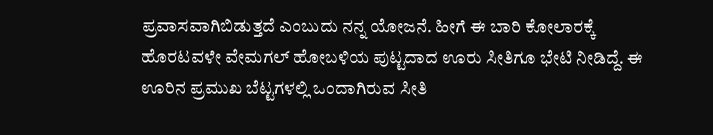ಪ್ರವಾಸವಾಗಿಬಿಡುತ್ತದೆ ಎಂಬುದು ನನ್ನ ಯೋಜನೆ. ಹೀಗೆ ಈ ಬಾರಿ ಕೋಲಾರಕ್ಕೆ ಹೊರಟವಳೇ ವೇಮಗಲ್ ಹೋಬಳಿಯ ಪುಟ್ಟದಾದ ಊರು ಸೀತಿಗೂ ಭೇಟಿ ನೀಡಿದ್ದೆ. ಈ ಊರಿನ ಪ್ರಮುಖ ಬೆಟ್ಟಗಳಲ್ಲಿ ಒಂದಾಗಿರುವ ಸೀತಿ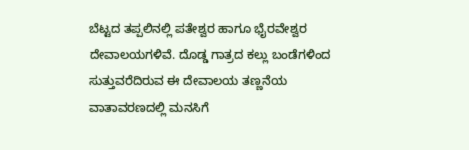ಬೆಟ್ಟದ ತಪ್ಪಲಿನಲ್ಲಿ ಪತೇಶ್ವರ ಹಾಗೂ ಭೈರವೇಶ್ವರ ದೇವಾಲಯಗಳಿವೆ. ದೊಡ್ಡ ಗಾತ್ರದ ಕಲ್ಲು ಬಂಡೆಗಳಿಂದ ಸುತ್ತುವರೆದಿರುವ ಈ ದೇವಾಲಯ ತಣ್ಣನೆಯ ವಾತಾವರಣದಲ್ಲಿ ಮನಸಿಗೆ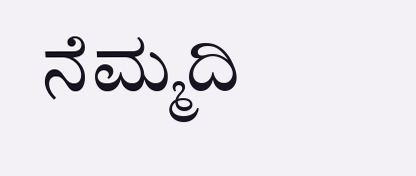ನೆಮ್ಮದಿ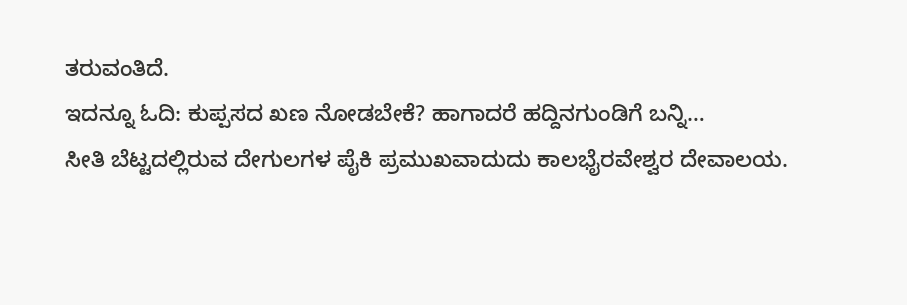ತರುವಂತಿದೆ.
ಇದನ್ನೂ ಓದಿ: ಕುಪ್ಪಸದ ಖಣ ನೋಡಬೇಕೆ? ಹಾಗಾದರೆ ಹದ್ದಿನಗುಂಡಿಗೆ ಬನ್ನಿ…
ಸೀತಿ ಬೆಟ್ಟದಲ್ಲಿರುವ ದೇಗುಲಗಳ ಪೈಕಿ ಪ್ರಮುಖವಾದುದು ಕಾಲಭೈರವೇಶ್ವರ ದೇವಾಲಯ.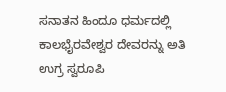ಸನಾತನ ಹಿಂದೂ ಧರ್ಮದಲ್ಲಿ ಕಾಲಭೈರವೇಶ್ವರ ದೇವರನ್ನು ಅತಿ ಉಗ್ರ ಸ್ವರೂಪಿ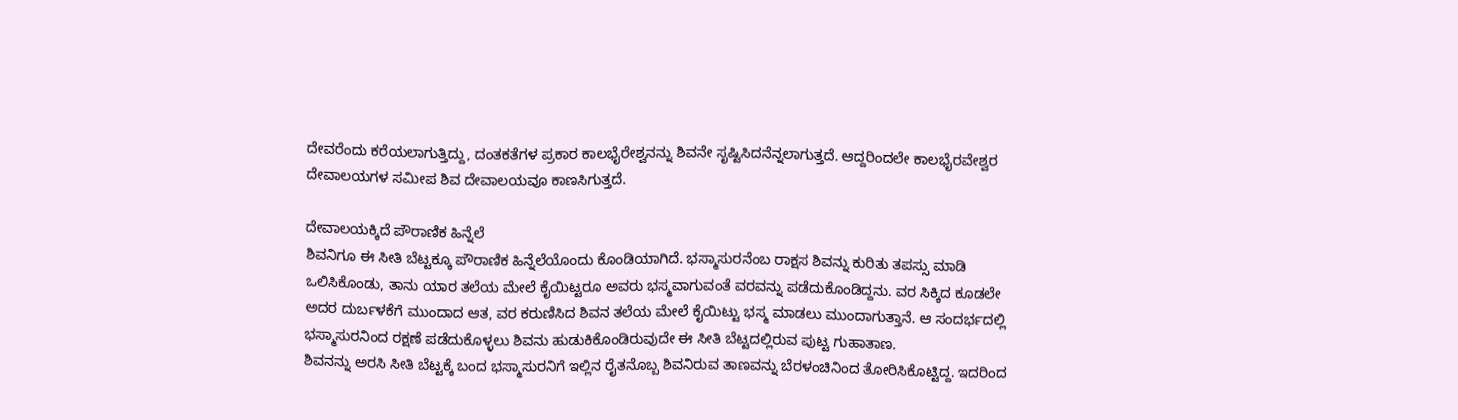ದೇವರೆಂದು ಕರೆಯಲಾಗುತ್ತಿದ್ದು, ದಂತಕತೆಗಳ ಪ್ರಕಾರ ಕಾಲಭೈರೇಶ್ವನನ್ನು ಶಿವನೇ ಸೃಷ್ಟಿಸಿದನೆನ್ನಲಾಗುತ್ತದೆ. ಆದ್ದರಿಂದಲೇ ಕಾಲಭೈರವೇಶ್ವರ ದೇವಾಲಯಗಳ ಸಮೀಪ ಶಿವ ದೇವಾಲಯವೂ ಕಾಣಸಿಗುತ್ತದೆ.

ದೇವಾಲಯಕ್ಕಿದೆ ಪೌರಾಣಿಕ ಹಿನ್ನೆಲೆ
ಶಿವನಿಗೂ ಈ ಸೀತಿ ಬೆಟ್ಟಕ್ಕೂ ಪೌರಾಣಿಕ ಹಿನ್ನೆಲೆಯೊಂದು ಕೊಂಡಿಯಾಗಿದೆ. ಭಸ್ಮಾಸುರನೆಂಬ ರಾಕ್ಷಸ ಶಿವನ್ನು ಕುರಿತು ತಪಸ್ಸು ಮಾಡಿ ಒಲಿಸಿಕೊಂಡು, ತಾನು ಯಾರ ತಲೆಯ ಮೇಲೆ ಕೈಯಿಟ್ಟರೂ ಅವರು ಭಸ್ಮವಾಗುವಂತೆ ವರವನ್ನು ಪಡೆದುಕೊಂಡಿದ್ದನು. ವರ ಸಿಕ್ಕಿದ ಕೂಡಲೇ ಅದರ ದುರ್ಬಳಕೆಗೆ ಮುಂದಾದ ಆತ, ವರ ಕರುಣಿಸಿದ ಶಿವನ ತಲೆಯ ಮೇಲೆ ಕೈಯಿಟ್ಟು ಭಸ್ಮ ಮಾಡಲು ಮುಂದಾಗುತ್ತಾನೆ. ಆ ಸಂದರ್ಭದಲ್ಲಿ ಭಸ್ಮಾಸುರನಿಂದ ರಕ್ಷಣೆ ಪಡೆದುಕೊಳ್ಳಲು ಶಿವನು ಹುಡುಕಿಕೊಂಡಿರುವುದೇ ಈ ಸೀತಿ ಬೆಟ್ಟದಲ್ಲಿರುವ ಪುಟ್ಟ ಗುಹಾತಾಣ.
ಶಿವನನ್ನು ಅರಸಿ ಸೀತಿ ಬೆಟ್ಟಕ್ಕೆ ಬಂದ ಭಸ್ಮಾಸುರನಿಗೆ ಇಲ್ಲಿನ ರೈತನೊಬ್ಬ ಶಿವನಿರುವ ತಾಣವನ್ನು ಬೆರಳಂಚಿನಿಂದ ತೋರಿಸಿಕೊಟ್ಟಿದ್ದ. ಇದರಿಂದ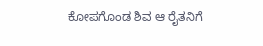ಕೋಪಗೊಂಡ ಶಿವ ಆ ರೈತನಿಗೆ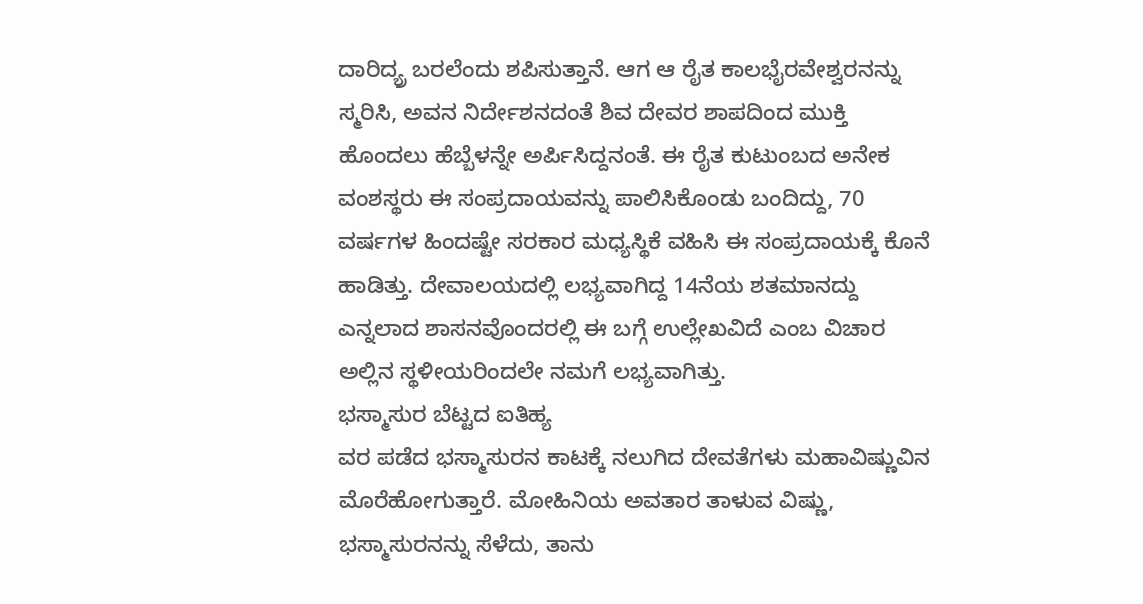ದಾರಿದ್ಯ್ರ ಬರಲೆಂದು ಶಪಿಸುತ್ತಾನೆ. ಆಗ ಆ ರೈತ ಕಾಲಭೈರವೇಶ್ವರನನ್ನು ಸ್ಮರಿಸಿ, ಅವನ ನಿರ್ದೇಶನದಂತೆ ಶಿವ ದೇವರ ಶಾಪದಿಂದ ಮುಕ್ತಿ ಹೊಂದಲು ಹೆಬ್ಬೆಳನ್ನೇ ಅರ್ಪಿಸಿದ್ದನಂತೆ. ಈ ರೈತ ಕುಟುಂಬದ ಅನೇಕ ವಂಶಸ್ಥರು ಈ ಸಂಪ್ರದಾಯವನ್ನು ಪಾಲಿಸಿಕೊಂಡು ಬಂದಿದ್ದು, 70 ವರ್ಷಗಳ ಹಿಂದಷ್ಟೇ ಸರಕಾರ ಮಧ್ಯಸ್ಥಿಕೆ ವಹಿಸಿ ಈ ಸಂಪ್ರದಾಯಕ್ಕೆ ಕೊನೆ ಹಾಡಿತ್ತು. ದೇವಾಲಯದಲ್ಲಿ ಲಭ್ಯವಾಗಿದ್ದ 14ನೆಯ ಶತಮಾನದ್ದು ಎನ್ನಲಾದ ಶಾಸನವೊಂದರಲ್ಲಿ ಈ ಬಗ್ಗೆ ಉಲ್ಲೇಖವಿದೆ ಎಂಬ ವಿಚಾರ ಅಲ್ಲಿನ ಸ್ಥಳೀಯರಿಂದಲೇ ನಮಗೆ ಲಭ್ಯವಾಗಿತ್ತು.
ಭಸ್ಮಾಸುರ ಬೆಟ್ಟದ ಐತಿಹ್ಯ
ವರ ಪಡೆದ ಭಸ್ಮಾಸುರನ ಕಾಟಕ್ಕೆ ನಲುಗಿದ ದೇವತೆಗಳು ಮಹಾವಿಷ್ಣುವಿನ ಮೊರೆಹೋಗುತ್ತಾರೆ. ಮೋಹಿನಿಯ ಅವತಾರ ತಾಳುವ ವಿಷ್ಣು, ಭಸ್ಮಾಸುರನನ್ನು ಸೆಳೆದು, ತಾನು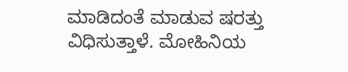ಮಾಡಿದಂತೆ ಮಾಡುವ ಷರತ್ತು ವಿಧಿಸುತ್ತಾಳೆ. ಮೋಹಿನಿಯ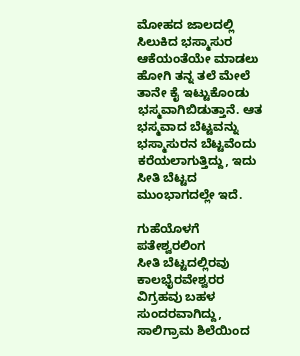ಮೋಹದ ಜಾಲದಲ್ಲಿ ಸಿಲುಕಿದ ಭಸ್ಮಾಸುರ ಆಕೆಯಂತೆಯೇ ಮಾಡಲು ಹೋಗಿ ತನ್ನ ತಲೆ ಮೇಲೆ ತಾನೇ ಕೈ ಇಟ್ಟುಕೊಂಡು ಭಸ್ಮವಾಗಿಬಿಡುತ್ತಾನೆ. ಆತ ಭಸ್ಮವಾದ ಬೆಟ್ಟವನ್ನು ಭಸ್ಮಾಸುರನ ಬೆಟ್ಟವೆಂದು ಕರೆಯಲಾಗುತ್ತಿದ್ದು, ಇದು ಸೀತಿ ಬೆಟ್ಟದ ಮುಂಭಾಗದಲ್ಲೇ ಇದೆ.

ಗುಹೆಯೊಳಗೆ ಪತೇಶ್ವರಲಿಂಗ
ಸೀತಿ ಬೆಟ್ಟದಲ್ಲಿರವು ಕಾಲಭೈರವೇಶ್ವರರ ವಿಗ್ರಹವು ಬಹಳ ಸುಂದರವಾಗಿದ್ದು, ಸಾಲಿಗ್ರಾಮ ಶಿಲೆಯಿಂದ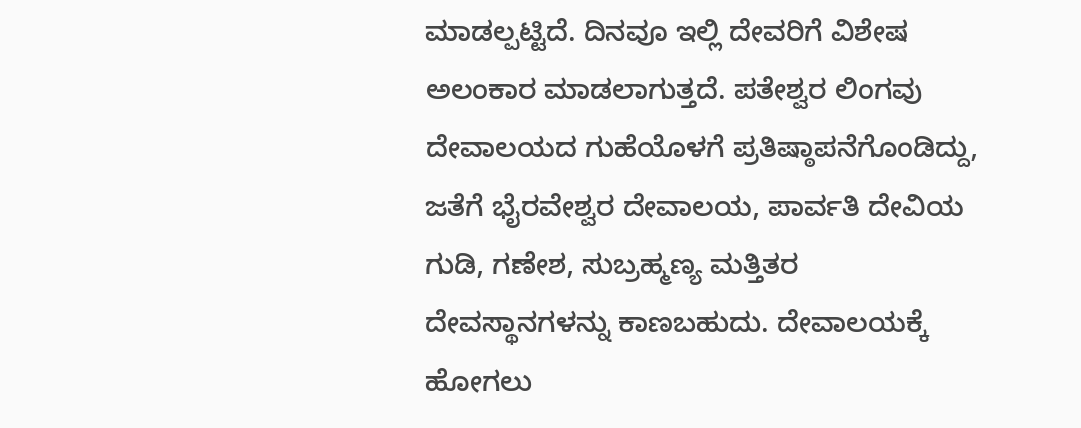ಮಾಡಲ್ಪಟ್ಟಿದೆ. ದಿನವೂ ಇಲ್ಲಿ ದೇವರಿಗೆ ವಿಶೇಷ ಅಲಂಕಾರ ಮಾಡಲಾಗುತ್ತದೆ. ಪತೇಶ್ವರ ಲಿಂಗವು ದೇವಾಲಯದ ಗುಹೆಯೊಳಗೆ ಪ್ರತಿಷ್ಠಾಪನೆಗೊಂಡಿದ್ದು, ಜತೆಗೆ ಭೈರವೇಶ್ವರ ದೇವಾಲಯ, ಪಾರ್ವತಿ ದೇವಿಯ ಗುಡಿ, ಗಣೇಶ, ಸುಬ್ರಹ್ಮಣ್ಯ ಮತ್ತಿತರ ದೇವಸ್ಥಾನಗಳನ್ನು ಕಾಣಬಹುದು. ದೇವಾಲಯಕ್ಕೆ ಹೋಗಲು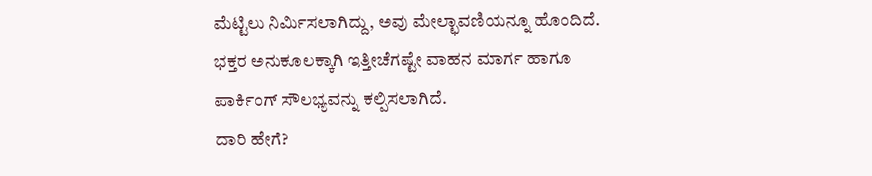ಮೆಟ್ಟಿಲು ನಿರ್ಮಿಸಲಾಗಿದ್ದು, ಅವು ಮೇಲ್ಛಾವಣಿಯನ್ನೂ ಹೊಂದಿದೆ. ಭಕ್ತರ ಅನುಕೂಲಕ್ಕಾಗಿ ಇತ್ತೀಚೆಗಷ್ಟೇ ವಾಹನ ಮಾರ್ಗ ಹಾಗೂ ಪಾರ್ಕಿಂಗ್ ಸೌಲಭ್ಯವನ್ನು ಕಲ್ಪಿಸಲಾಗಿದೆ.
ದಾರಿ ಹೇಗೆ?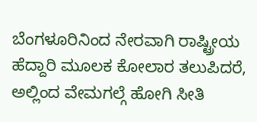ಬೆಂಗಳೂರಿನಿಂದ ನೇರವಾಗಿ ರಾಷ್ಟ್ರೀಯ ಹೆದ್ದಾರಿ ಮೂಲಕ ಕೋಲಾರ ತಲುಪಿದರೆ, ಅಲ್ಲಿಂದ ವೇಮಗಲ್ಗೆ ಹೋಗಿ ಸೀತಿ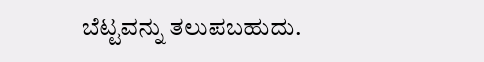ಬೆಟ್ಟವನ್ನು ತಲುಪಬಹುದು.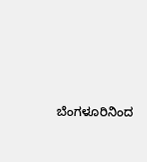ಬೆಂಗಳೂರಿನಿಂದ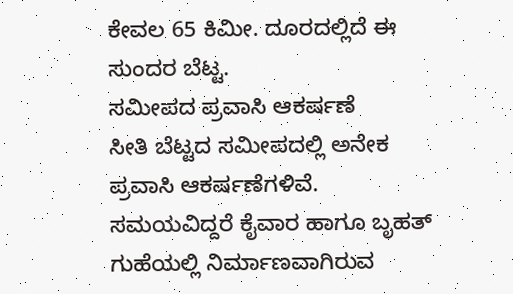ಕೇವಲ 65 ಕಿಮೀ. ದೂರದಲ್ಲಿದೆ ಈ ಸುಂದರ ಬೆಟ್ಟ.
ಸಮೀಪದ ಪ್ರವಾಸಿ ಆಕರ್ಷಣೆ
ಸೀತಿ ಬೆಟ್ಟದ ಸಮೀಪದಲ್ಲಿ ಅನೇಕ ಪ್ರವಾಸಿ ಆಕರ್ಷಣೆಗಳಿವೆ. ಸಮಯವಿದ್ದರೆ ಕೈವಾರ ಹಾಗೂ ಬೃಹತ್ ಗುಹೆಯಲ್ಲಿ ನಿರ್ಮಾಣವಾಗಿರುವ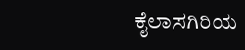ಕೈಲಾಸಗಿರಿಯ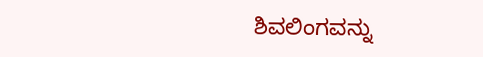ಶಿವಲಿಂಗವನ್ನು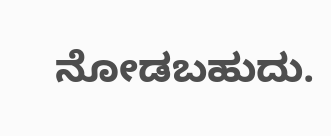ನೋಡಬಹುದು.